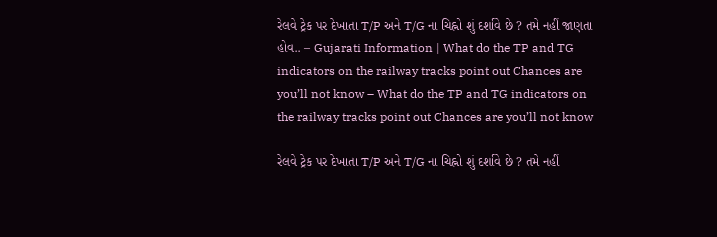રેલવે ટ્રેક પર દેખાતા T/P અને T/G ના ચિહ્નો શું દર્શાવે છે ? તમે નહીં જાણતા હોવ.. – Gujarati Information | What do the TP and TG indicators on the railway tracks point out Chances are you’ll not know – What do the TP and TG indicators on the railway tracks point out Chances are you’ll not know

રેલવે ટ્રેક પર દેખાતા T/P અને T/G ના ચિહ્નો શું દર્શાવે છે ? તમે નહીં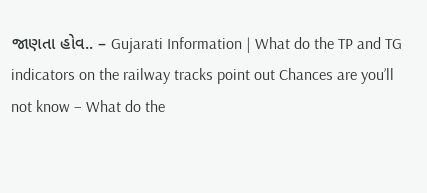જાણતા હોવ.. – Gujarati Information | What do the TP and TG indicators on the railway tracks point out Chances are you’ll not know – What do the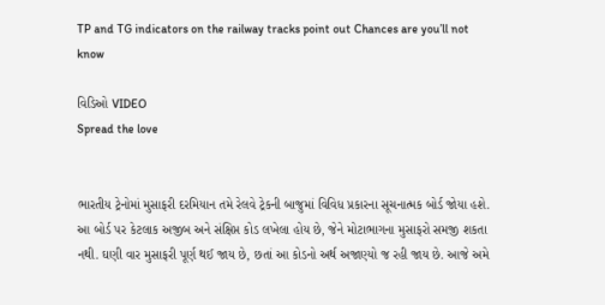TP and TG indicators on the railway tracks point out Chances are you’ll not know

વિડિઓ VIDEO
Spread the love


ભારતીય ટ્રેનોમાં મુસાફરી દરમિયાન તમે રેલવે ટ્રેકની બાજુમાં વિવિધ પ્રકારના સૂચનાત્મક બોર્ડ જોયા હશે. આ બોર્ડ પર કેટલાક અજીબ અને સંક્ષિપ્ત કોડ લખેલા હોય છે, જેને મોટાભાગના મુસાફરો સમજી શકતા નથી. ઘણી વાર મુસાફરી પૂર્ણ થઈ જાય છે, છતાં આ કોડનો અર્થ અજાણ્યો જ રહી જાય છે. આજે અમે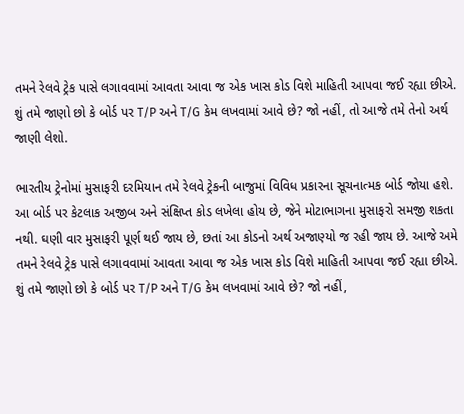તમને રેલવે ટ્રેક પાસે લગાવવામાં આવતા આવા જ એક ખાસ કોડ વિશે માહિતી આપવા જઈ રહ્યા છીએ. શું તમે જાણો છો કે બોર્ડ પર T/P અને T/G કેમ લખવામાં આવે છે? જો નહીં, તો આજે તમે તેનો અર્થ જાણી લેશો.

ભારતીય ટ્રેનોમાં મુસાફરી દરમિયાન તમે રેલવે ટ્રેકની બાજુમાં વિવિધ પ્રકારના સૂચનાત્મક બોર્ડ જોયા હશે. આ બોર્ડ પર કેટલાક અજીબ અને સંક્ષિપ્ત કોડ લખેલા હોય છે, જેને મોટાભાગના મુસાફરો સમજી શકતા નથી. ઘણી વાર મુસાફરી પૂર્ણ થઈ જાય છે, છતાં આ કોડનો અર્થ અજાણ્યો જ રહી જાય છે. આજે અમે તમને રેલવે ટ્રેક પાસે લગાવવામાં આવતા આવા જ એક ખાસ કોડ વિશે માહિતી આપવા જઈ રહ્યા છીએ. શું તમે જાણો છો કે બોર્ડ પર T/P અને T/G કેમ લખવામાં આવે છે? જો નહીં,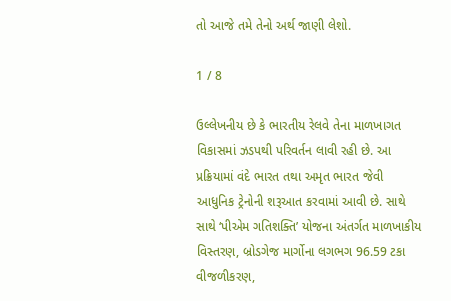તો આજે તમે તેનો અર્થ જાણી લેશો.

1 / 8

ઉલ્લેખનીય છે કે ભારતીય રેલવે તેના માળખાગત વિકાસમાં ઝડપથી પરિવર્તન લાવી રહી છે. આ પ્રક્રિયામાં વંદે ભારત તથા અમૃત ભારત જેવી આધુનિક ટ્રેનોની શરૂઆત કરવામાં આવી છે. સાથે સાથે ‘પીએમ ગતિશક્તિ’ યોજના અંતર્ગત માળખાકીય વિસ્તરણ, બ્રોડગેજ માર્ગોના લગભગ 96.59 ટકા વીજળીકરણ,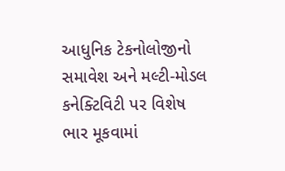આધુનિક ટેકનોલોજીનો સમાવેશ અને મલ્ટી-મોડલ કનેક્ટિવિટી પર વિશેષ ભાર મૂકવામાં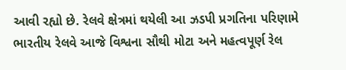આવી રહ્યો છે. રેલવે ક્ષેત્રમાં થયેલી આ ઝડપી પ્રગતિના પરિણામે ભારતીય રેલવે આજે વિશ્વના સૌથી મોટા અને મહત્વપૂર્ણ રેલ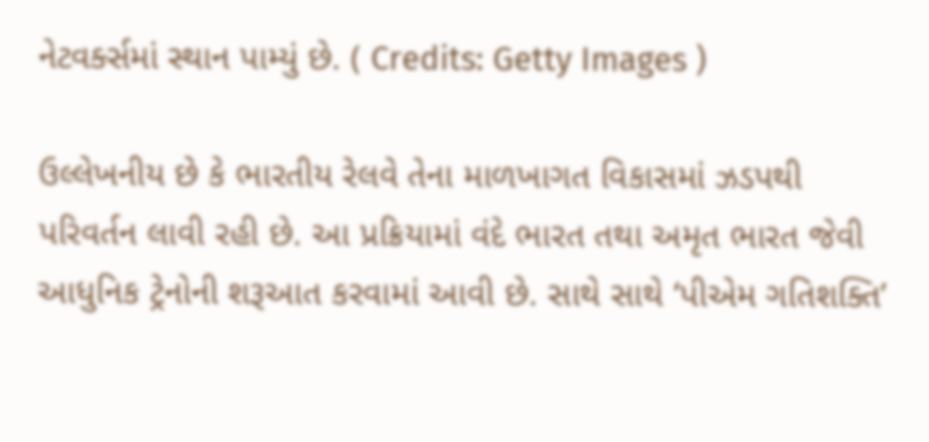નેટવર્ક્સમાં સ્થાન પામ્યું છે. ( Credits: Getty Images )

ઉલ્લેખનીય છે કે ભારતીય રેલવે તેના માળખાગત વિકાસમાં ઝડપથી પરિવર્તન લાવી રહી છે. આ પ્રક્રિયામાં વંદે ભારત તથા અમૃત ભારત જેવી આધુનિક ટ્રેનોની શરૂઆત કરવામાં આવી છે. સાથે સાથે ‘પીએમ ગતિશક્તિ’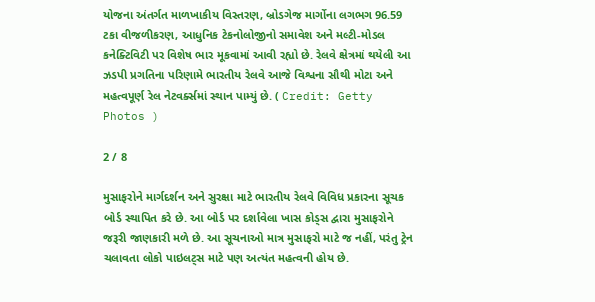યોજના અંતર્ગત માળખાકીય વિસ્તરણ, બ્રોડગેજ માર્ગોના લગભગ 96.59 ટકા વીજળીકરણ, આધુનિક ટેકનોલોજીનો સમાવેશ અને મલ્ટી-મોડલ કનેક્ટિવિટી પર વિશેષ ભાર મૂકવામાં આવી રહ્યો છે. રેલવે ક્ષેત્રમાં થયેલી આ ઝડપી પ્રગતિના પરિણામે ભારતીય રેલવે આજે વિશ્વના સૌથી મોટા અને મહત્વપૂર્ણ રેલ નેટવર્ક્સમાં સ્થાન પામ્યું છે. ( Credit: Getty Photos )

2 / 8

મુસાફરોને માર્ગદર્શન અને સુરક્ષા માટે ભારતીય રેલવે વિવિધ પ્રકારના સૂચક બોર્ડ સ્થાપિત કરે છે. આ બોર્ડ પર દર્શાવેલા ખાસ કોડ્સ દ્વારા મુસાફરોને જરૂરી જાણકારી મળે છે. આ સૂચનાઓ માત્ર મુસાફરો માટે જ નહીં, પરંતુ ટ્રેન ચલાવતા લોકો પાઇલટ્સ માટે પણ અત્યંત મહત્વની હોય છે.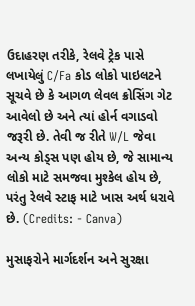ઉદાહરણ તરીકે, રેલવે ટ્રેક પાસે લખાયેલું C/Fa કોડ લોકો પાઇલટને સૂચવે છે કે આગળ લેવલ ક્રોસિંગ ગેટ આવેલો છે અને ત્યાં હોર્ન વગાડવો જરૂરી છે. તેવી જ રીતે W/L જેવા અન્ય કોડ્સ પણ હોય છે, જે સામાન્ય લોકો માટે સમજવા મુશ્કેલ હોય છે, પરંતુ રેલવે સ્ટાફ માટે ખાસ અર્થ ધરાવે છે. (Credits: - Canva)

મુસાફરોને માર્ગદર્શન અને સુરક્ષા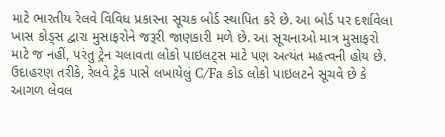માટે ભારતીય રેલવે વિવિધ પ્રકારના સૂચક બોર્ડ સ્થાપિત કરે છે. આ બોર્ડ પર દર્શાવેલા ખાસ કોડ્સ દ્વારા મુસાફરોને જરૂરી જાણકારી મળે છે. આ સૂચનાઓ માત્ર મુસાફરો માટે જ નહીં, પરંતુ ટ્રેન ચલાવતા લોકો પાઇલટ્સ માટે પણ અત્યંત મહત્વની હોય છે. ઉદાહરણ તરીકે, રેલવે ટ્રેક પાસે લખાયેલું C/Fa કોડ લોકો પાઇલટને સૂચવે છે કે આગળ લેવલ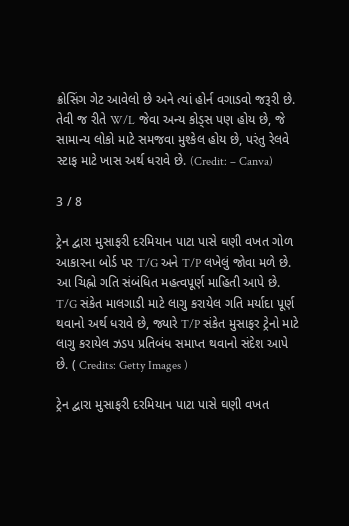ક્રોસિંગ ગેટ આવેલો છે અને ત્યાં હોર્ન વગાડવો જરૂરી છે. તેવી જ રીતે W/L જેવા અન્ય કોડ્સ પણ હોય છે, જે સામાન્ય લોકો માટે સમજવા મુશ્કેલ હોય છે, પરંતુ રેલવે સ્ટાફ માટે ખાસ અર્થ ધરાવે છે. (Credit: – Canva)

3 / 8

ટ્રેન દ્વારા મુસાફરી દરમિયાન પાટા પાસે ઘણી વખત ગોળ આકારના બોર્ડ પર T/G અને T/P લખેલું જોવા મળે છે. આ ચિહ્નો ગતિ સંબંધિત મહત્વપૂર્ણ માહિતી આપે છે. T/G સંકેત માલગાડી માટે લાગુ કરાયેલ ગતિ મર્યાદા પૂર્ણ થવાનો અર્થ ધરાવે છે, જ્યારે T/P સંકેત મુસાફર ટ્રેનો માટે લાગુ કરાયેલ ઝડપ પ્રતિબંધ સમાપ્ત થવાનો સંદેશ આપે છે. ( Credits: Getty Images )

ટ્રેન દ્વારા મુસાફરી દરમિયાન પાટા પાસે ઘણી વખત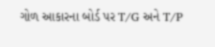ગોળ આકારના બોર્ડ પર T/G અને T/P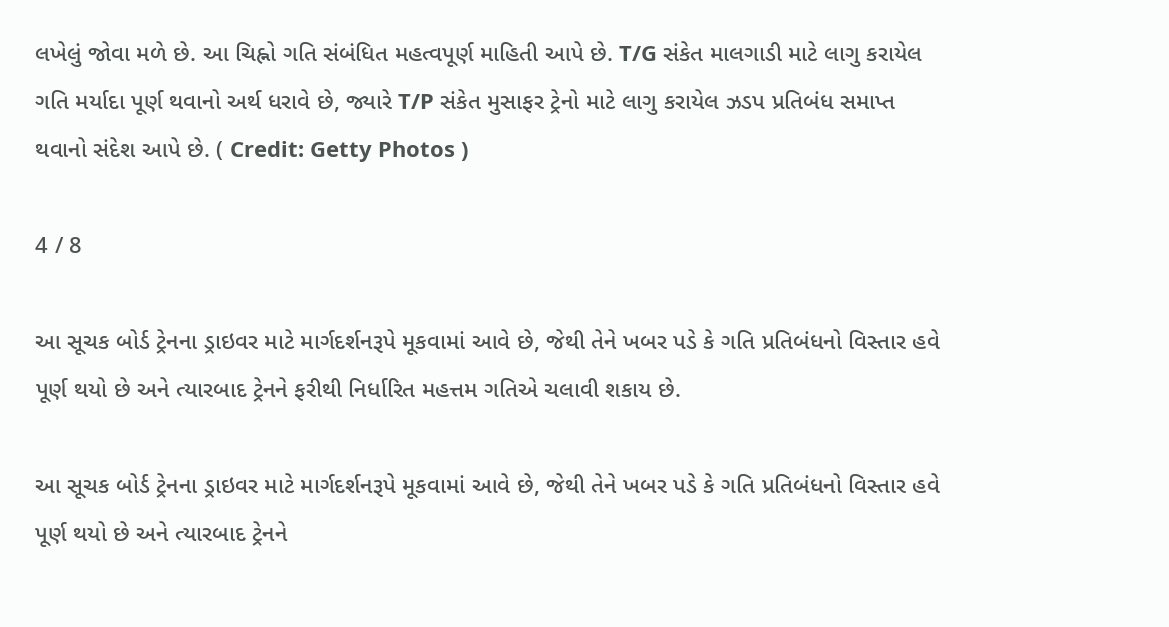લખેલું જોવા મળે છે. આ ચિહ્નો ગતિ સંબંધિત મહત્વપૂર્ણ માહિતી આપે છે. T/G સંકેત માલગાડી માટે લાગુ કરાયેલ ગતિ મર્યાદા પૂર્ણ થવાનો અર્થ ધરાવે છે, જ્યારે T/P સંકેત મુસાફર ટ્રેનો માટે લાગુ કરાયેલ ઝડપ પ્રતિબંધ સમાપ્ત થવાનો સંદેશ આપે છે. ( Credit: Getty Photos )

4 / 8

આ સૂચક બોર્ડ ટ્રેનના ડ્રાઇવર માટે માર્ગદર્શનરૂપે મૂકવામાં આવે છે, જેથી તેને ખબર પડે કે ગતિ પ્રતિબંધનો વિસ્તાર હવે પૂર્ણ થયો છે અને ત્યારબાદ ટ્રેનને ફરીથી નિર્ધારિત મહત્તમ ગતિએ ચલાવી શકાય છે.

આ સૂચક બોર્ડ ટ્રેનના ડ્રાઇવર માટે માર્ગદર્શનરૂપે મૂકવામાં આવે છે, જેથી તેને ખબર પડે કે ગતિ પ્રતિબંધનો વિસ્તાર હવે પૂર્ણ થયો છે અને ત્યારબાદ ટ્રેનને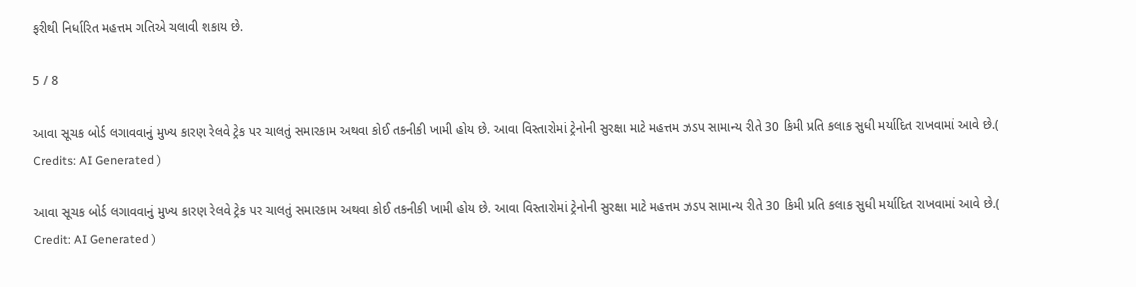ફરીથી નિર્ધારિત મહત્તમ ગતિએ ચલાવી શકાય છે.

5 / 8

આવા સૂચક બોર્ડ લગાવવાનું મુખ્ય કારણ રેલવે ટ્રેક પર ચાલતું સમારકામ અથવા કોઈ તકનીકી ખામી હોય છે. આવા વિસ્તારોમાં ટ્રેનોની સુરક્ષા માટે મહત્તમ ઝડપ સામાન્ય રીતે 30 કિમી પ્રતિ કલાક સુધી મર્યાદિત રાખવામાં આવે છે.( Credits: AI Generated )

આવા સૂચક બોર્ડ લગાવવાનું મુખ્ય કારણ રેલવે ટ્રેક પર ચાલતું સમારકામ અથવા કોઈ તકનીકી ખામી હોય છે. આવા વિસ્તારોમાં ટ્રેનોની સુરક્ષા માટે મહત્તમ ઝડપ સામાન્ય રીતે 30 કિમી પ્રતિ કલાક સુધી મર્યાદિત રાખવામાં આવે છે.( Credit: AI Generated )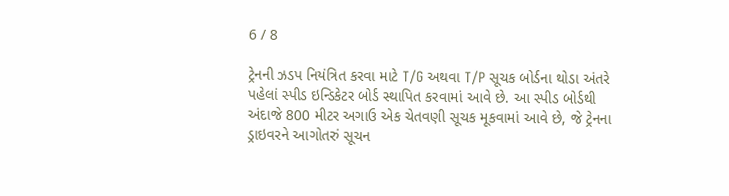6 / 8

ટ્રેનની ઝડપ નિયંત્રિત કરવા માટે T/G અથવા T/P સૂચક બોર્ડના થોડા અંતરે પહેલાં સ્પીડ ઇન્ડિકેટર બોર્ડ સ્થાપિત કરવામાં આવે છે. આ સ્પીડ બોર્ડથી અંદાજે 800 મીટર અગાઉ એક ચેતવણી સૂચક મૂકવામાં આવે છે, જે ટ્રેનના ડ્રાઇવરને આગોતરું સૂચન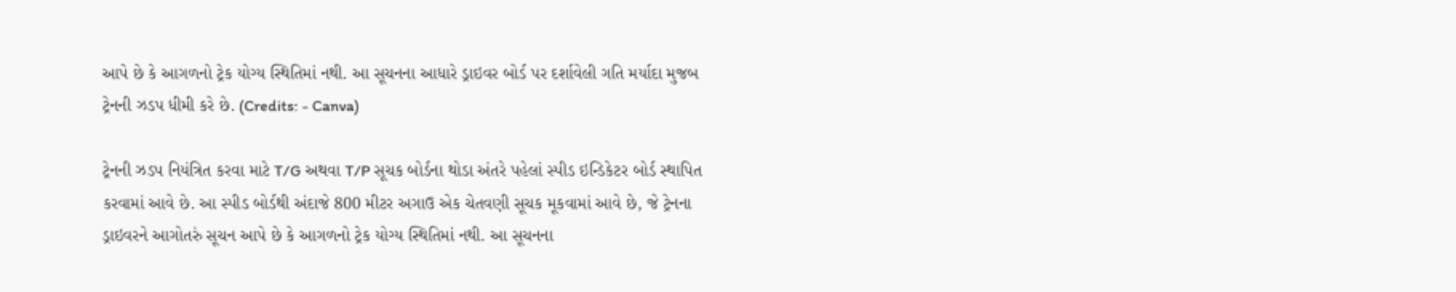આપે છે કે આગળનો ટ્રેક યોગ્ય સ્થિતિમાં નથી. આ સૂચનના આધારે ડ્રાઇવર બોર્ડ પર દર્શાવેલી ગતિ મર્યાદા મુજબ ટ્રેનની ઝડપ ધીમી કરે છે. (Credits: - Canva)

ટ્રેનની ઝડપ નિયંત્રિત કરવા માટે T/G અથવા T/P સૂચક બોર્ડના થોડા અંતરે પહેલાં સ્પીડ ઇન્ડિકેટર બોર્ડ સ્થાપિત કરવામાં આવે છે. આ સ્પીડ બોર્ડથી અંદાજે 800 મીટર અગાઉ એક ચેતવણી સૂચક મૂકવામાં આવે છે, જે ટ્રેનના ડ્રાઇવરને આગોતરું સૂચન આપે છે કે આગળનો ટ્રેક યોગ્ય સ્થિતિમાં નથી. આ સૂચનના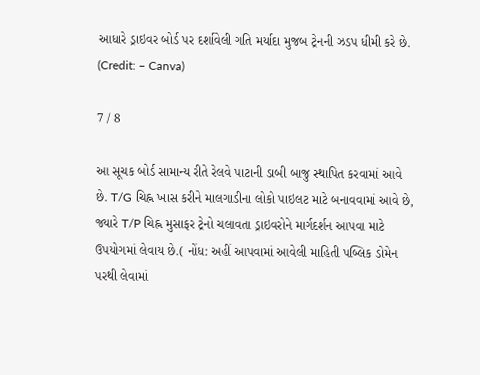આધારે ડ્રાઇવર બોર્ડ પર દર્શાવેલી ગતિ મર્યાદા મુજબ ટ્રેનની ઝડપ ધીમી કરે છે. (Credit: – Canva)

7 / 8

આ સૂચક બોર્ડ સામાન્ય રીતે રેલવે પાટાની ડાબી બાજુ સ્થાપિત કરવામાં આવે છે. T/G ચિહ્ન ખાસ કરીને માલગાડીના લોકો પાઇલટ માટે બનાવવામાં આવે છે, જ્યારે T/P ચિહ્ન મુસાફર ટ્રેનો ચલાવતા ડ્રાઇવરોને માર્ગદર્શન આપવા માટે ઉપયોગમાં લેવાય છે.( નોંધ: અહીં આપવામાં આવેલી માહિતી પબ્લિક ડોમેન પરથી લેવામાં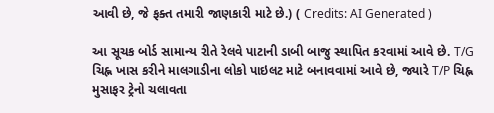આવી છે, જે ફક્ત તમારી જાણકારી માટે છે.) ( Credits: AI Generated )

આ સૂચક બોર્ડ સામાન્ય રીતે રેલવે પાટાની ડાબી બાજુ સ્થાપિત કરવામાં આવે છે. T/G ચિહ્ન ખાસ કરીને માલગાડીના લોકો પાઇલટ માટે બનાવવામાં આવે છે, જ્યારે T/P ચિહ્ન મુસાફર ટ્રેનો ચલાવતા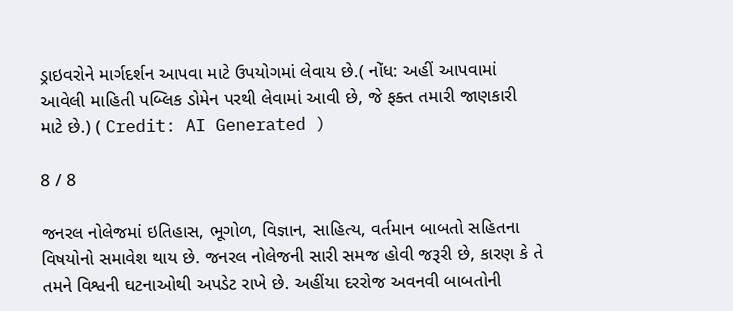ડ્રાઇવરોને માર્ગદર્શન આપવા માટે ઉપયોગમાં લેવાય છે.( નોંધ: અહીં આપવામાં આવેલી માહિતી પબ્લિક ડોમેન પરથી લેવામાં આવી છે, જે ફક્ત તમારી જાણકારી માટે છે.) ( Credit: AI Generated )

8 / 8

જનરલ નોલેજમાં ઇતિહાસ, ભૂગોળ, વિજ્ઞાન, સાહિત્ય, વર્તમાન બાબતો સહિતના વિષયોનો સમાવેશ થાય છે. જનરલ નોલેજની સારી સમજ હોવી જરૂરી છે, કારણ કે તે તમને વિશ્વની ઘટનાઓથી અપડેટ રાખે છે. અહીંયા દરરોજ અવનવી બાબતોની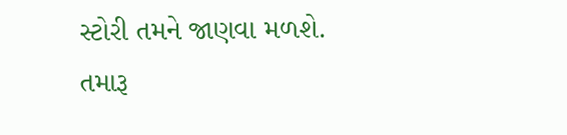સ્ટોરી તમને જાણવા મળશે. તમારૂ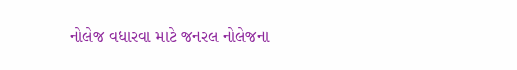નોલેજ વધારવા માટે જનરલ નોલેજના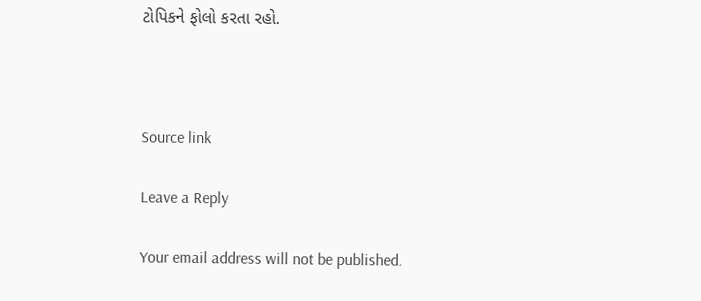ટોપિકને ફોલો કરતા રહો.



Source link

Leave a Reply

Your email address will not be published.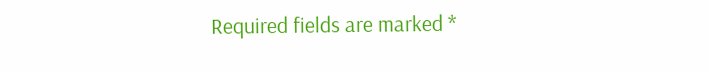Required fields are marked *